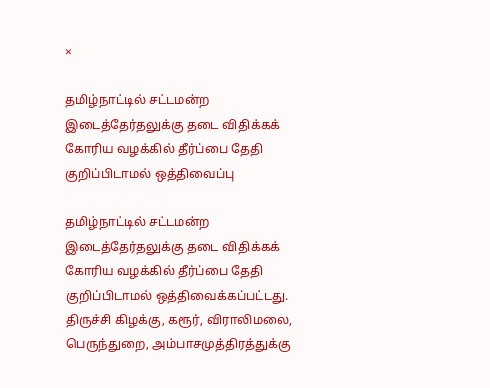×

தமிழ்நாட்டில் சட்டமன்ற இடைத்தேர்தலுக்கு தடை விதிக்கக் கோரிய வழக்கில் தீர்ப்பை தேதி குறிப்பிடாமல் ஒத்திவைப்பு

தமிழ்நாட்டில் சட்டமன்ற இடைத்தேர்தலுக்கு தடை விதிக்கக் கோரிய வழக்கில் தீர்ப்பை தேதி குறிப்பிடாமல் ஒத்திவைக்கப்பட்டது.  திருச்சி கிழக்கு, கரூர், விராலிமலை, பெருந்துறை, அம்பாசமுத்திரத்துக்கு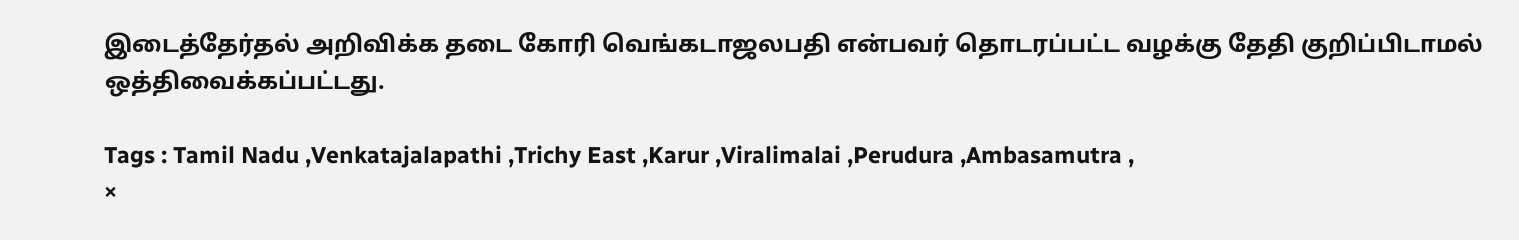இடைத்தேர்தல் அறிவிக்க தடை கோரி வெங்கடாஜலபதி என்பவர் தொடரப்பட்ட வழக்கு தேதி குறிப்பிடாமல் ஒத்திவைக்கப்பட்டது.

Tags : Tamil Nadu ,Venkatajalapathi ,Trichy East ,Karur ,Viralimalai ,Perudura ,Ambasamutra ,
×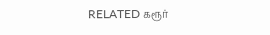RELATED கரூர்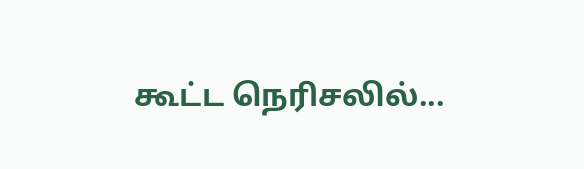கூட்ட நெரிசலில்...